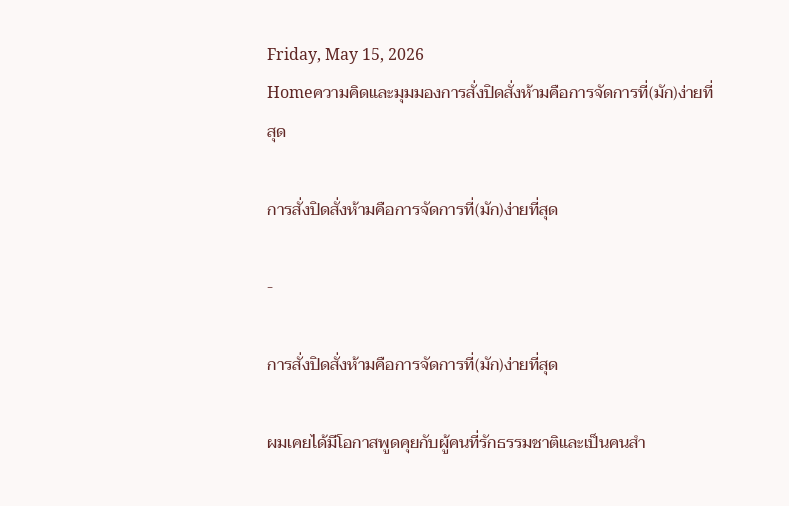Friday, May 15, 2026
Homeความคิดและมุมมองการสั่งปิดสั่งห้ามคือการจัดการที่(มัก)ง่ายที่สุด

การสั่งปิดสั่งห้ามคือการจัดการที่(มัก)ง่ายที่สุด

-

การสั่งปิดสั่งห้ามคือการจัดการที่(มัก)ง่ายที่สุด

ผมเคยได้มีโอกาสพูดคุยกับผู้คนที่รักธรรมชาติและเป็นคนสำ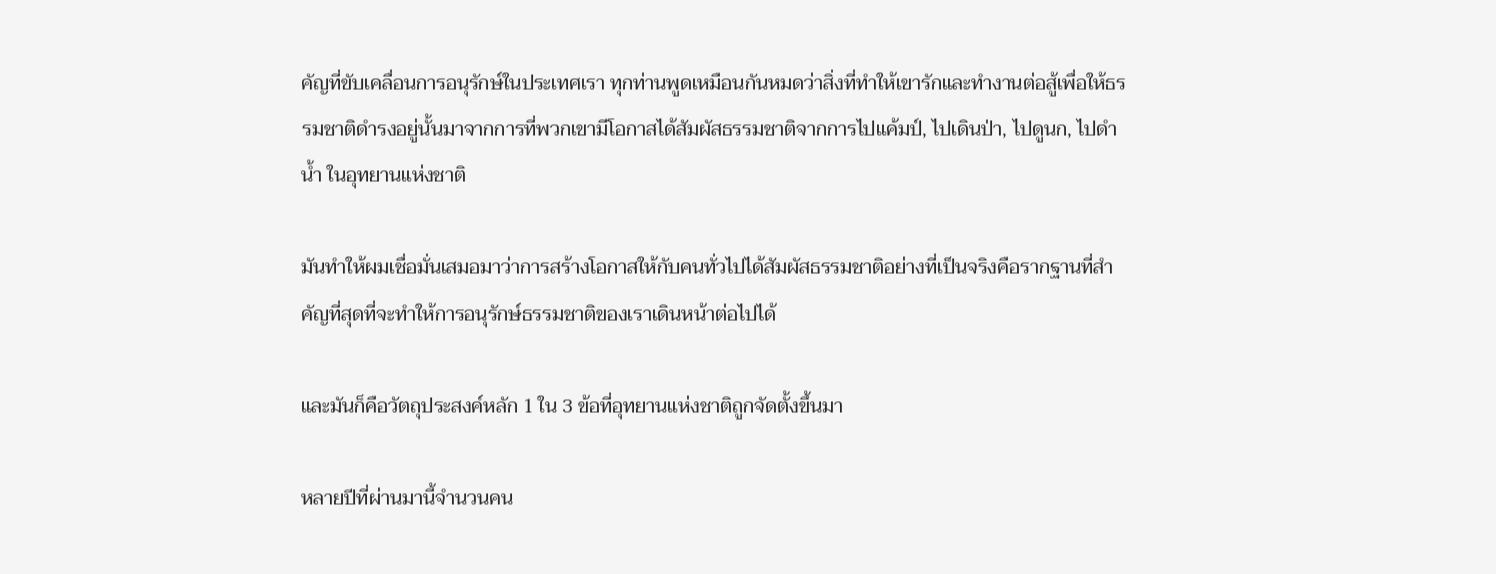คัญที่ขับเคลื่อนการอนุรักษ์ในประเทศเรา ทุกท่านพูดเหมือนกันหมดว่าสิ่งที่ทำให้เขารักและทำงานต่อสู้เพื่อให้ธรรมชาติดำรงอยู่นั้นมาจากการที่พวกเขามีโอกาสได้สัมผัสธรรมชาติจากการไปแค้มป์, ไปเดินป่า, ไปดูนก, ไปดำน้ำ ในอุทยานแห่งชาติ

มันทำให้ผมเชื่อมั่นเสมอมาว่าการสร้างโอกาสให้กับคนทั่วไปได้สัมผัสธรรมชาติอย่างที่เป็นจริงคือรากฐานที่สำคัญที่สุดที่จะทำให้การอนุรักษ์ธรรมชาติของเราเดินหน้าต่อไปได้

และมันก็คือวัตถุประสงค์หลัก 1 ใน 3 ข้อที่อุทยานแห่งชาติถูกจัดตั้งขึ้นมา

หลายปีที่ผ่านมานี้จำนวนคน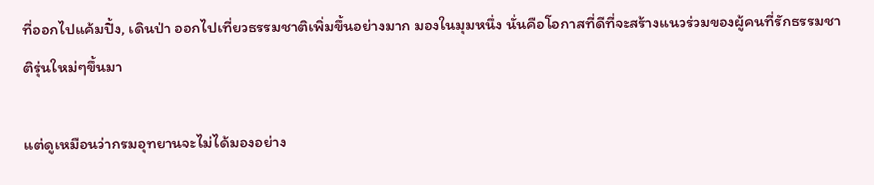ที่ออกไปแค้มปิ้ง, เดินป่า ออกไปเที่ยวธรรมชาติเพิ่มขึ้นอย่างมาก มองในมุมหนึ่ง นั่นคือโอกาสที่ดีที่จะสร้างแนวร่วมของผู้คนที่รักธรรมชาติรุ่นใหม่ๆขึ้นมา

แต่ดูเหมือนว่ากรมอุทยานจะไม่ได้มองอย่าง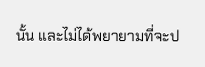นั้น และไม่ได้พยายามที่จะป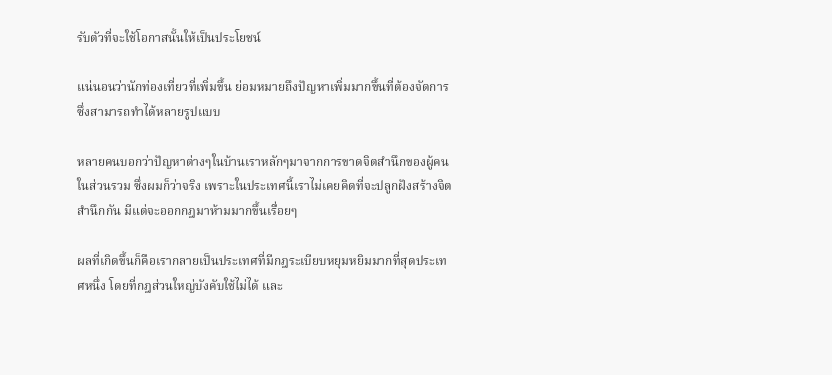รับตัวที่จะใช้โอกาสนั้นให้เป็นประโยชน์

แน่นอนว่านักท่องเที่ยวที่เพิ่มขึ้น ย่อมหมายถึงปัญหาเพิ่มมากขึ้นที่ต้องจัดการ ซึ่งสามารถทำได้หลายรูปแบบ

หลายคนบอกว่าปัญหาต่างๆในบ้านเราหลักๆมาจากการขาดจิตสำนึกของผู้คนในส่วนรวม ซึ่งผมก็ว่าจริง เพราะในประเทศนี้เราไม่เคยคิดที่จะปลูกฝังสร้างจิตสำนึกกัน มีแต่จะออกกฎมาห้ามมากขึ้นเรื่อยๆ

ผลที่เกิดขึ้นก็คือเรากลายเป็นประเทศที่มีกฎระเบียบหยุมหยิมมากที่สุดประเทศหนึ่ง โดยที่กฎส่วนใหญ่บังคับใช้ไม่ได้ และ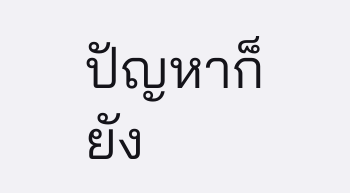ปัญหาก็ยัง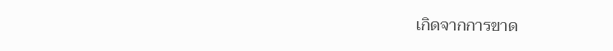เกิดจากการขาด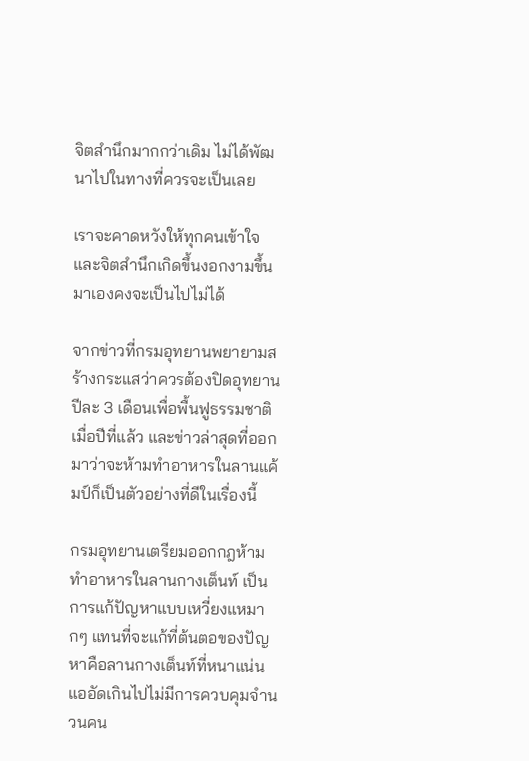จิตสำนึกมากกว่าเดิม ไม่ได้พัฒนาไปในทางที่ควรจะเป็นเลย

เราจะคาดหวังให้ทุกคนเข้าใจและจิตสำนึกเกิดขึ้นงอกงามขึ้นมาเองคงจะเป็นไปไม่ได้

จากข่าวที่กรมอุทยานพยายามสร้างกระแสว่าควรต้องปิดอุทยานปีละ 3 เดือนเพื่อพื้นฟูธรรมชาติเมื่อปีที่แล้ว และข่าวล่าสุดที่ออกมาว่าจะห้ามทำอาหารในลานแค้มป์ก็เป็นตัวอย่างที่ดีในเรื่องนี้

กรมอุทยานเตรียมออกกฎห้ามทำอาหารในลานกางเต็นท์ เป็นการแก้ปัญหาแบบเหวี่ยงแหมากๆ แทนที่จะแก้ที่ต้นตอของปัญหาคือลานกางเต็นท์ที่หนาแน่นแออัดเกินไปไม่มีการควบคุมจำนวนคน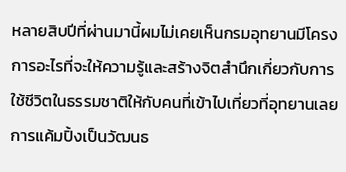หลายสิบปีที่ผ่านมานี้ผมไม่เคยเห็นกรมอุทยานมีโครงการอะไรที่จะให้ความรู้และสร้างจิตสำนึกเกี่ยวกับการใช้ชีวิตในธรรมชาติให้กับคนที่เข้าไปเที่ยวที่อุทยานเลย การแค้มปิ้งเป็นวัฒนธ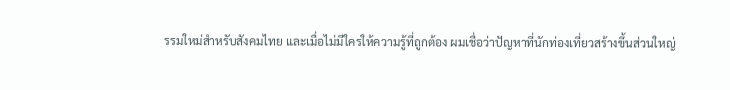รรมใหม่สำหรับสังคมไทย และเมื่อไม่มีใครให้ความรู้ที่ถูกต้อง ผมเชื่อว่าปัญหาที่นักท่องเที่ยวสร้างขึ้นส่วนใหญ่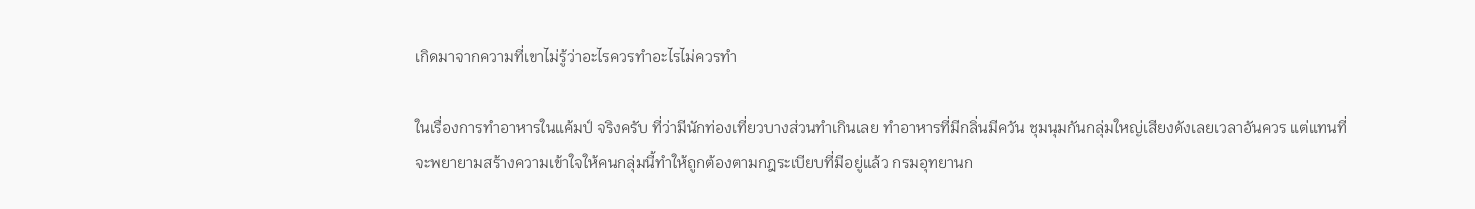เกิดมาจากความที่เขาไม่รู้ว่าอะไรควรทำอะไรไม่ควรทำ

ในเรื่องการทำอาหารในแค้มป์ จริงครับ ที่ว่ามีนักท่องเที่ยวบางส่วนทำเกินเลย ทำอาหารที่มีกลิ่นมีควัน ชุมนุมกันกลุ่มใหญ่เสียงดังเลยเวลาอันควร แต่แทนที่จะพยายามสร้างความเข้าใจให้คนกลุ่มนี้ทำให้ถูกต้องตามกฎระเบียบที่มีอยู่แล้ว กรมอุทยานก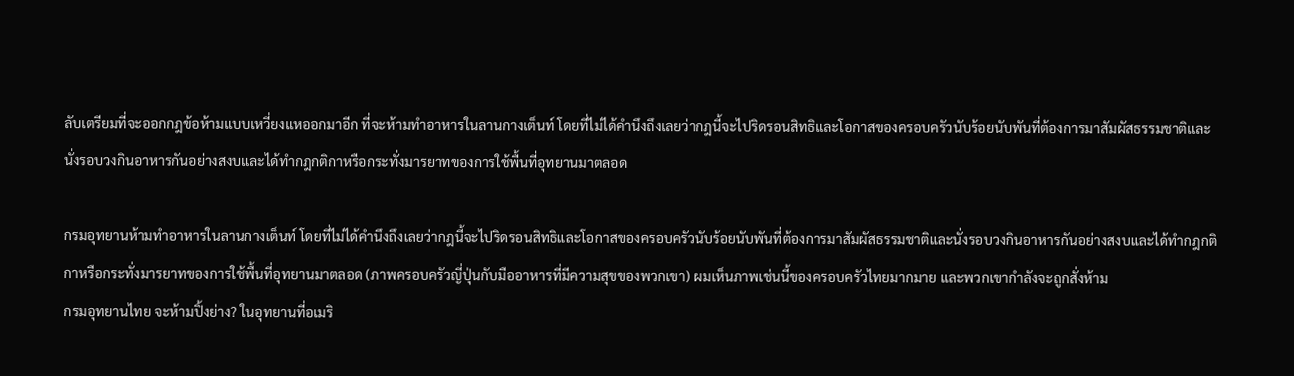ลับเตรียมที่จะออกกฎข้อห้ามแบบเหวี่ยงแหออกมาอีก ที่จะห้ามทำอาหารในลานกางเต็นท์ โดยที่ไม่ได้คำนึงถึงเลยว่ากฎนี้จะไปริดรอนสิทธิและโอกาสของครอบครัวนับร้อยนับพันที่ต้องการมาสัมผัสธรรมชาติและนั่งรอบวงกินอาหารกันอย่างสงบและได้ทำกฎกติกาหรือกระทั่งมารยาทของการใช้พื้นที่อุทยานมาตลอด

กรมอุทยานห้ามทำอาหารในลานกางเต็นท์ โดยที่ไม่ได้คำนึงถึงเลยว่ากฎนี้จะไปริดรอนสิทธิและโอกาสของครอบครัวนับร้อยนับพันที่ต้องการมาสัมผัสธรรมชาติและนั่งรอบวงกินอาหารกันอย่างสงบและได้ทำกฎกติกาหรือกระทั่งมารยาทของการใช้พื้นที่อุทยานมาตลอด (ภาพครอบครัวญี่ปุ่นกับมืออาหารที่มีความสุขของพวกเขา) ผมเห็นภาพเช่นนี้ของครอบครัวไทยมากมาย และพวกเขากำลังจะถูกสั่งห้าม
กรมอุทยานไทย จะห้ามปิ้งย่าง? ในอุทยานที่อเมริ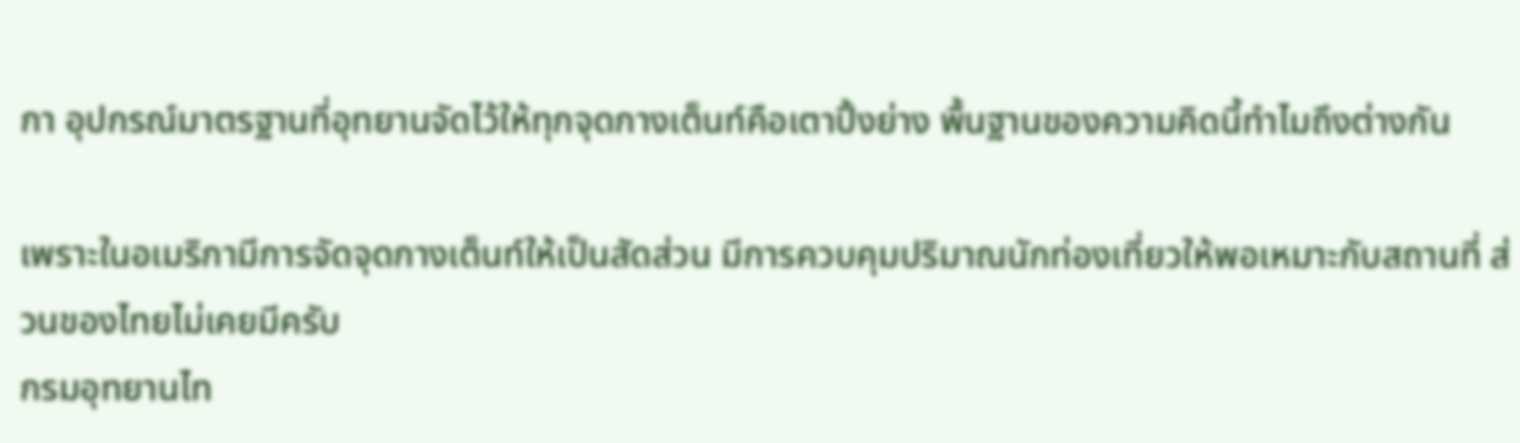กา อุปกรณ์มาตรฐานที่อุทยานจัดไว้ให้ทุกจุดกางเต็นท์คือเตาปิ้งย่าง พื้นฐานของความคิดนี้ทำไมถึงต่างกัน

เพราะในอเมริกามีการจัดจุดกางเต็นท์ให้เป็นสัดส่วน มีการควบคุมปริมาณนักท่องเที่ยวให้พอเหมาะกับสถานที่ ส่วนของไทยไม่เคยมีครับ
กรมอุทยานไท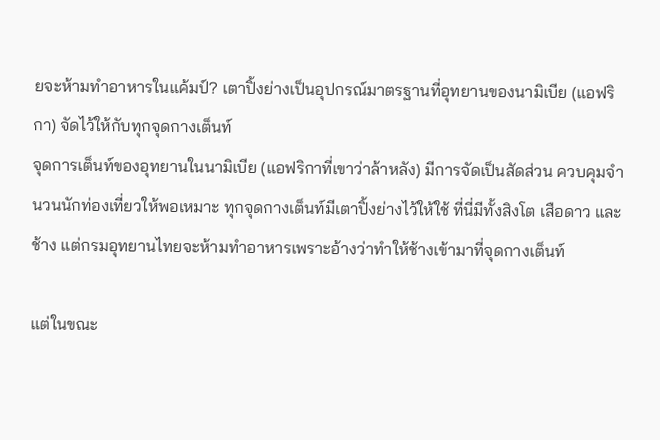ยจะห้ามทำอาหารในแค้มป์? เตาปิ้งย่างเป็นอุปกรณ์มาตรฐานที่อุทยานของนามิเบีย (แอฟริกา) จัดไว้ให้กับทุกจุดกางเต็นท์
จุดการเต็นท์ของอุทยานในนามิเบีย (แอฟริกาที่เขาว่าล้าหลัง) มีการจัดเป็นสัดส่วน ควบคุมจำนวนนักท่องเที่ยวให้พอเหมาะ ทุกจุดกางเต็นท์มีเตาปิ้งย่างไว้ให้ใช้ ที่นี่มีทั้งสิงโต เสือดาว และช้าง แต่กรมอุทยานไทยจะห้ามทำอาหารเพราะอ้างว่าทำให้ช้างเข้ามาที่จุดกางเต็นท์

แต่ในขณะ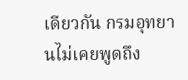เดียวกัน กรมอุทยานไม่เคยพูดถึง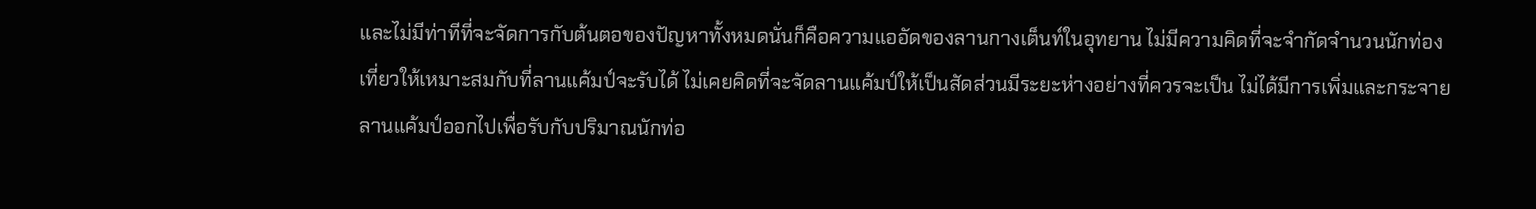และไม่มีท่าทีที่จะจัดการกับต้นตอของปัญหาทั้งหมดนั่นก็คือความแออัดของลานกางเต็นท์ในอุทยาน ไม่มีความคิดที่จะจำกัดจำนวนนักท่องเที่ยวให้เหมาะสมกับที่ลานแค้มป์จะรับได้ ไม่เคยคิดที่จะจัดลานแค้มป์ให้เป็นสัดส่วนมีระยะห่างอย่างที่ควรจะเป็น ไม่ได้มีการเพิ่มและกระจายลานแค้มป์ออกไปเพื่อรับกับปริมาณนักท่อ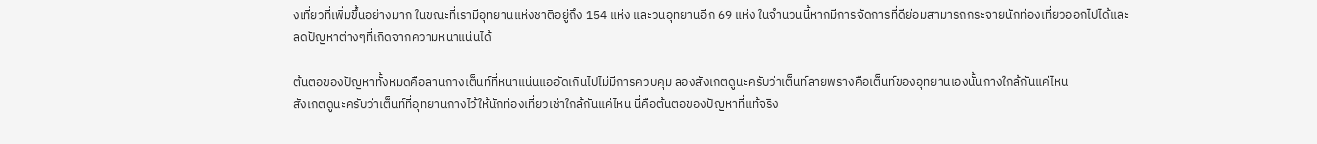งเที่ยวที่เพิ่มขึ้นอย่างมาก ในขณะที่เรามีอุทยานแห่งชาติอยู่ถึง 154 แห่ง และวนอุทยานอีก 69 แห่ง ในจำนวนนี้หากมีการจัดการที่ดีย่อมสามารถกระจายนักท่องเที่ยวออกไปได้และลดปัญหาต่างๆที่เกิดจากความหนาแน่นได้

ต้นตอของปัญหาทั้งหมดคือลานกางเต็นท์ที่หนาแน่นแออัดเกินไปไม่มีการควบคุม ลองสังเกตดูนะครับว่าเต็นท์ลายพรางคือเต็นท์ของอุทยานเองนั้นกางใกล้กันแค่ไหน
สังเกตดูนะครับว่าเต็นท์ที่อุทยานกางไว้ให้นักท่องเที่ยวเช่าใกล้กันแค่ไหน นี่คือต้นตอของปัญหาที่แท้จริง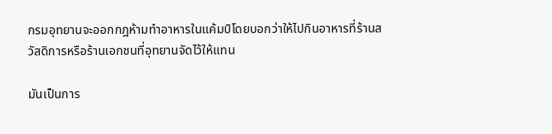กรมอุทยานจะออกกฎห้ามทำอาหารในแค้มป์โดยบอกว่าให้ไปกินอาหารที่ร้านสวัสดิการหรือร้านเอกชนที่อุทยานจัดไว้ให้แทน

มันเป็นการ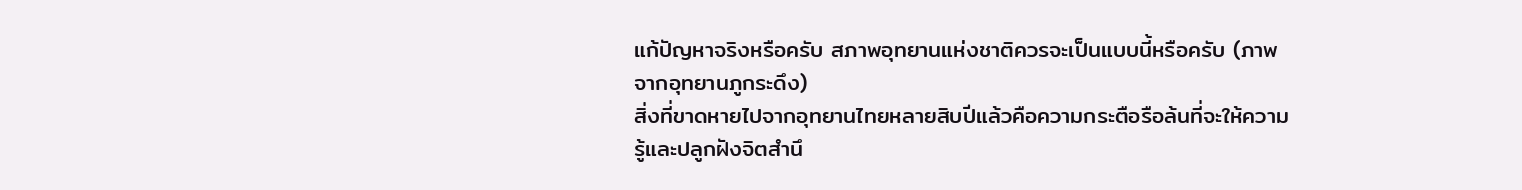แก้ปัญหาจริงหรือครับ สภาพอุทยานแห่งชาติควรจะเป็นแบบนี้หรือครับ (ภาพจากอุทยานภูกระดึง)
สิ่งที่ขาดหายไปจากอุทยานไทยหลายสิบปีแล้วคือความกระตือรือล้นที่จะให้ความรู้และปลูกฝังจิตสำนึ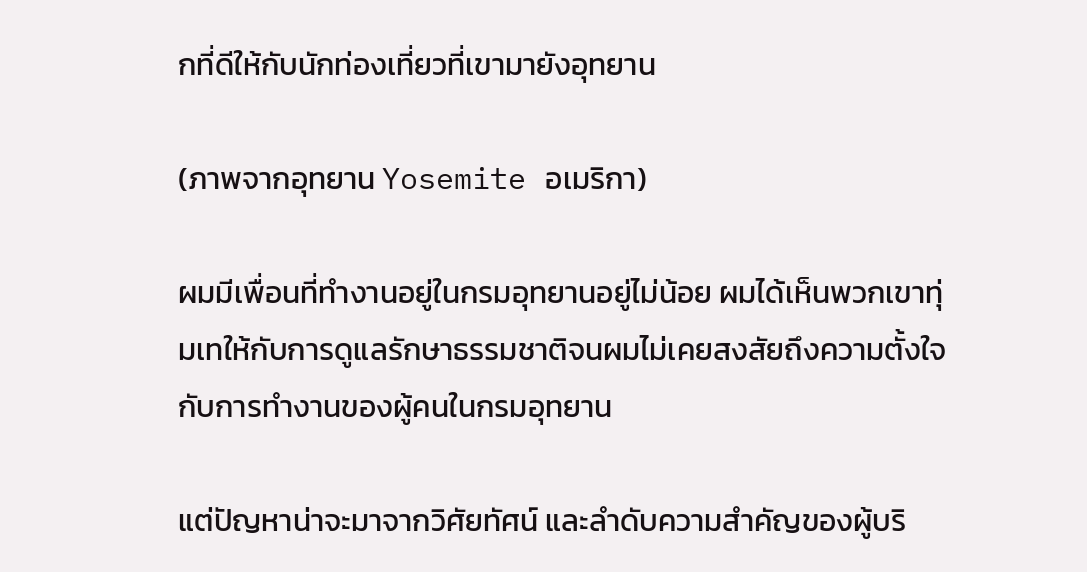กที่ดีให้กับนักท่องเที่ยวที่เขามายังอุทยาน

(ภาพจากอุทยาน Yosemite อเมริกา)

ผมมีเพื่อนที่ทำงานอยู่ในกรมอุทยานอยู่ไม่น้อย ผมได้เห็นพวกเขาทุ่มเทให้กับการดูแลรักษาธรรมชาติจนผมไม่เคยสงสัยถึงความตั้งใจกับการทำงานของผู้คนในกรมอุทยาน

แต่ปัญหาน่าจะมาจากวิศัยทัศน์ และลำดับความสำคัญของผู้บริ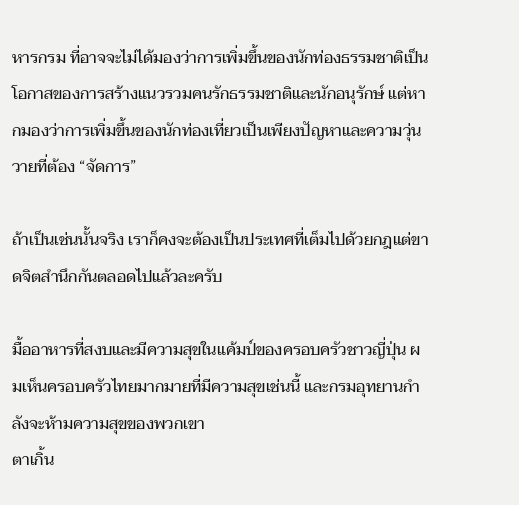หารกรม ที่อาจจะไม่ได้มองว่าการเพิ่มขึ้นของนักท่องธรรมชาติเป็นโอกาสของการสร้างแนวรวมคนรักธรรมชาติและนักอนุรักษ์ แต่หากมองว่าการเพิ่มขึ้นของนักท่องเที่ยวเป็นเพียงปัญหาและความวุ่นวายที่ต้อง “จัดการ”

ถ้าเป็นเช่นนั้นจริง เราก็คงจะต้องเป็นประเทศที่เต็มไปด้วยกฎแต่ขาดจิตสำนึกกันตลอดไปแล้วละครับ

มื้ออาหารที่สงบและมีความสุขในแค้มป์ของครอบครัวชาวญี่ปุ่น ผมเห็นครอบครัวไทยมากมายที่มีความสุขเช่นนี้ และกรมอุทยานกำลังจะห้ามความสุขของพวกเขา
ตาเกิ้น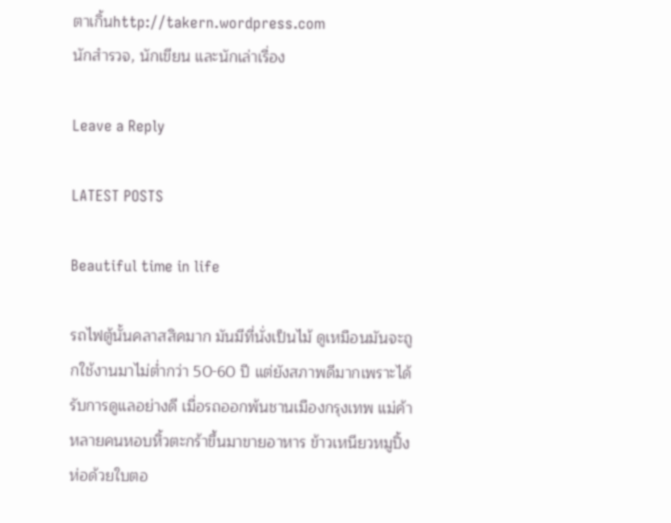ตาเกิ้นhttp://takern.wordpress.com
นักสำรวจ, นักเขียน และนักเล่าเรื่อง

Leave a Reply

LATEST POSTS

Beautiful time in life

รถไฟตู้นั้นคลาสสิคมาก มันมีที่นั่งเป็นไม้ ดูเหมือนมันจะถูกใช้งานมาไม่ต่ำกว่า 50-60 ปี แต่ยังสภาพดีมากเพราะได้รับการดูแลอย่างดี เมื่อรถออกพ้นชานเมืองกรุงเทพ แม่ค้าหลายคนหอบหิ้วตะกร้าขึ้นมาขายอาหาร ข้าวเหนียวหมูปิ้งห่อด้วยใบตอ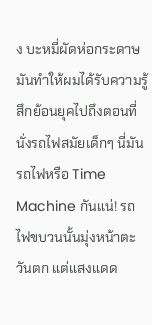ง บะหมี่ผัดห่อกระดาษ มันทำให้ผมได้รับความรู้สึกย้อนยุคไปถึงตอนที่นั่งรถไฟสมัยเด็กๆ นี่มันรถไฟหรือ Time Machine กันแน่! รถไฟขบวนนั้นมุ่งหน้าตะวันตก แต่แสงแดด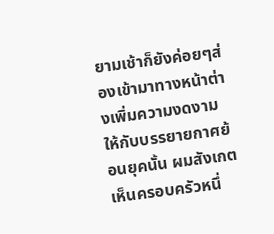ยามเช้าก็ยังค่อยๆส่องเข้ามาทางหน้าต่างเพิ่มความงดงามให้กับบรรยายกาศย้อนยุคนั้น ผมสังเกตเห็นครอบครัวหนึ่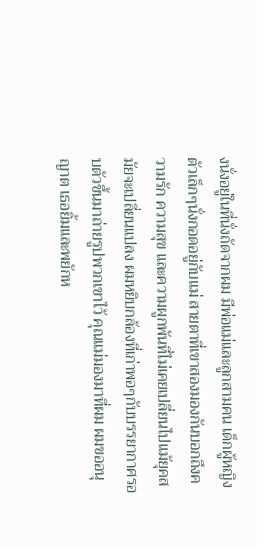งนั่งอยู่ในที่นั่งถัดจากผม มีพ่อแม่และลูกสามคน เด็กผู้หญิงตัวเล็กๆนั่งกอดอยู่กับแม่ สายตาที่เขาสองมองกันบอกถึงความรัก ความสุข และความผูกพันที่ไม่เคยเปลี่ยนไปแม้ยุคสมัยจะเปลี่ยนแปลง ผมหยิบกล้องที่เก่าพอๆกับบรรยากาศรอบตัวขึ้นมาถ่ายรูปพวกเขาไว้ คุณแม่มองมาที่ผม ผมขออนุญาต เธอยิ้มและพยักห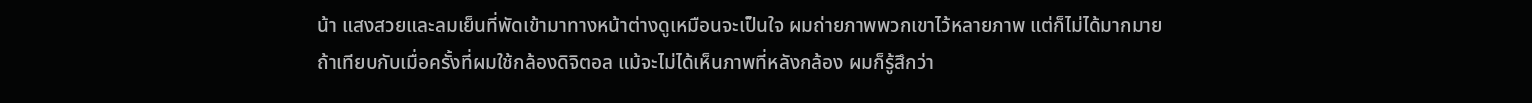น้า แสงสวยและลมเย็นที่พัดเข้ามาทางหน้าต่างดูเหมือนจะเป็นใจ ผมถ่ายภาพพวกเขาไว้หลายภาพ แต่ก็ไม่ได้มากมายถ้าเทียบกับเมื่อครั้งที่ผมใช้กล้องดิจิตอล แม้จะไม่ได้เห็นภาพที่หลังกล้อง ผมก็รู้สึกว่า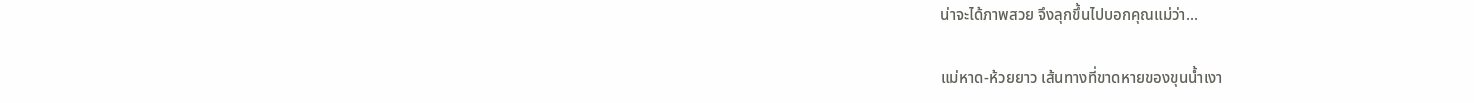น่าจะได้ภาพสวย จึงลุกขึ้นไปบอกคุณแม่ว่า...

แม่หาด-ห้วยยาว เส้นทางที่ขาดหายของขุนน้ำเงา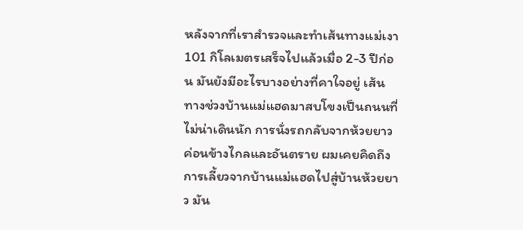หลังจากที่เราสำรวจและทำเส้นทางแม่เงา 101 กิโลเมตรเสร็จไปแล้วเมื่อ 2-3 ปีก่อน มันยังมีอะไรบางอย่างที่คาใจอยู่ เส้นทางช่วงบ้านแม่แฮดมาสบโขงเป็นถนนที่ไม่น่าเดินนัก การนั่งรถกลับจากห้วยยาวค่อนข้างไกลและอันตราย ผมเคยคิดถึงการเลี้ยวจากบ้านแม่แฮดไปสู่บ้านห้วยยาว มัน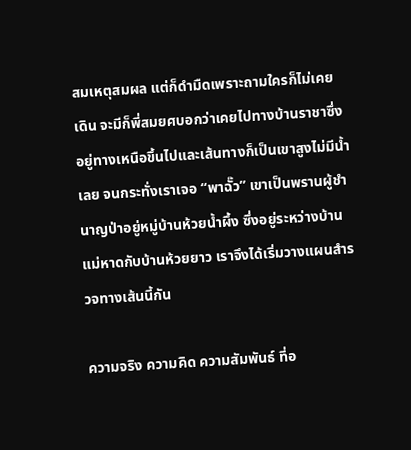สมเหตุสมผล แต่ก็ดำมืดเพราะถามใครก็ไม่เคยเดิน จะมีก็พี่สมยศบอกว่าเคยไปทางบ้านราชาซึ่งอยู่ทางเหนือขึ้นไปและเส้นทางก็เป็นเขาสูงไม่มีน้ำเลย จนกระทั่งเราเจอ “พาฉั๊ว” เขาเป็นพรานผู้ชำนาญป่าอยู่หมู่บ้านห้วยน้ำผึ้ง ซึ่งอยู่ระหว่างบ้านแม่หาดกับบ้านห้วยยาว เราจึงได้เริ่มวางแผนสำรวจทางเส้นนี้กัน

ความจริง ความคิด ความสัมพันธ์ ที่อ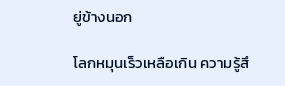ยู่ข้างนอก

โลกหมุนเร็วเหลือเกิน ความรู้สึ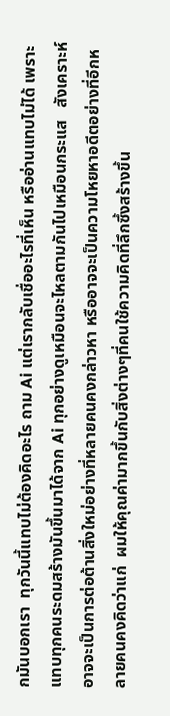กมันบอกเรา  ทุกวันนี้แทบไม่ต้องคิดอะไร ถาม Ai แต่เรากลับเชื่ออะไรที่เห็น หรืออ่านแทบไม่ได้ เพราะแทบทุกคนระดมสร้างมันขึ้นมาได้จาก Ai ทุกอย่างดูเหมือนจะไหลตามกันไปเหมือนกระแส   สังเคราะห์ อาจจะเป็นการต่อต้านสิ่งใหม่อย่างที่หลายคนคงกล่าวหา หรืออาจจะเป็นความโหยหาอดีตอย่างที่อีกหลายคนคงคิดว่าแก่  ผมให้คุณค่ามากขึ้นกับสิ่งต่างๆที่คนใช้ความคิดที่ลึกซึ้งสร้างขึ้น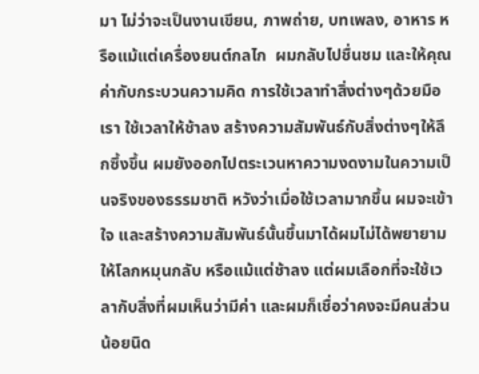มา ไม่ว่าจะเป็นงานเขียน, ภาพถ่าย, บทเพลง, อาหาร หรือแม้แต่เครื่องยนต์กลไก  ผมกลับไปชื่นชม และให้คุณค่ากับกระบวนความคิด การใช้เวลาทำสิ่งต่างๆด้วยมือเรา ใช้เวลาให้ช้าลง สร้างความสัมพันธ์กับสิ่งต่างๆให้ลึกซึ้งขึ้น ผมยังออกไปตระเวนหาความงดงามในความเป็นจริงของธรรมชาติ หวังว่าเมื่อใช้เวลามากขึ้น ผมจะเข้าใจ และสร้างความสัมพันธ์นั้นขึ้นมาได้ผมไม่ได้พยายามให้โลกหมุนกลับ หรือแม้แต่ช้าลง แต่ผมเลือกที่จะใช้เวลากับสิ่งที่ผมเห็นว่ามีค่า และผมก็เชื่อว่าคงจะมีคนส่วนน้อยนิด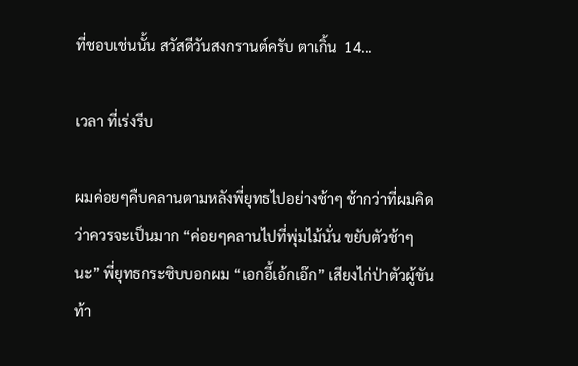ที่ชอบเช่นนั้น สวัสดีวันสงกรานต์ครับ ตาเกิ้น  14...

เวลา ที่เร่งรีบ

ผมค่อยๆคืบคลานตามหลังพี่ยุทธไปอย่างช้าๆ ช้ากว่าที่ผมคิดว่าควรจะเป็นมาก “ค่อยๆคลานไปที่พุ่มไม้นั่น ขยับตัวช้าๆนะ” พี่ยุทธกระซิบบอกผม “เอกอี้เอ้กเอ๊ก” เสียงไก่ป่าตัวผู้ขันท้า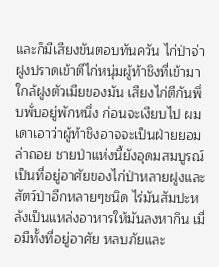และก็มีเสียงขันตอบทันควัน ไก่ป่าจ่าฝูงปราดเข้าตีไก่หนุ่มผู้ท้าชิงที่เข้ามาใกล้ฝูงตัวเมียของมัน เสียงไก่ตีกันพึ่บพั่บอยู่พักหนึ่ง ก่อนจะเงียบไป ผมเดาเอาว่าผู้ท้าชิงอาจจะเป็นฝ่ายยอมล่าถอย ชายป่าแห่งนี้ยังอุดมสมบูรณ์ เป็นที่อยู่อาศัยของไก่ป่าหลายฝูงและสัตว์ป่าอีกหลายๆชนิด ไร่มันสัมปะหลังเป็นแหล่งอาหารให้มันลงหากิน เมื่อมีทั้งที่อยู่อาศัย หลบภัยและ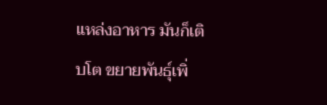แหล่งอาหาร มันก็เติบโต ขยายพันธุ์เพิ่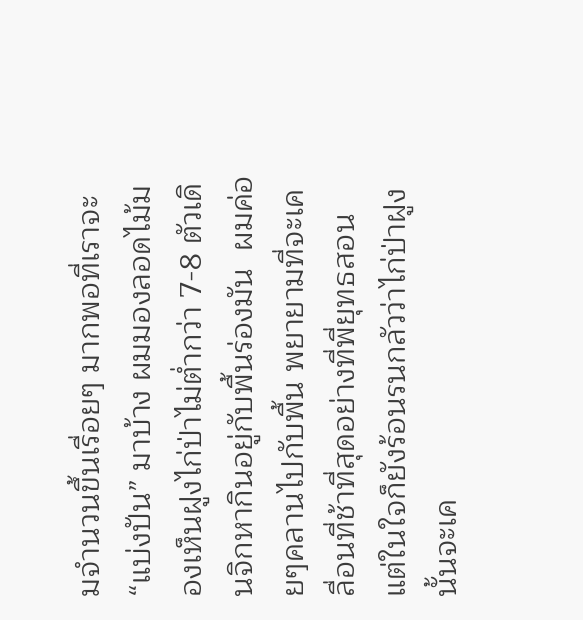มจำนวนขึ้นเรื่อยๆ มากพอที่เราจะ “แบ่งปัน” มาบ้าง ผมมองลอดไม้มองเห็นฝูงไก่ป่าไม่ต่ำกว่า 7-8 ตัวเดินจิกหากินอยู่กับพื้นร่องมัน  ผมค่อยๆคลานไปกับพื้น พยายามที่จะเคลื่อนที่ช้าที่สุดอย่างที่พี่ยุทธสอน แต่ในใจก็ยังร้อนรนกลัวว่าไก่ป่าฝูงนั้นจะเค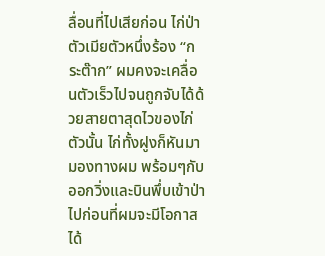ลื่อนที่ไปเสียก่อน ไก่ป่าตัวเมียตัวหนึ่งร้อง “กระต๊าก” ผมคงจะเคลื่อนตัวเร็วไปจนถูกจับได้ด้วยสายตาสุดไวของไก่ตัวนั้น ไก่ทั้งฝูงก็หันมามองทางผม พร้อมๆกับออกวิ่งและบินพึ่บเข้าป่าไปก่อนที่ผมจะมีโอกาสได้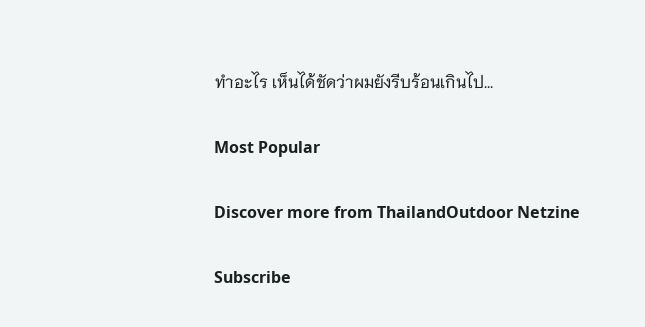ทำอะไร เห็นได้ชัดว่าผมยังรีบร้อนเกินไป...

Most Popular

Discover more from ThailandOutdoor Netzine

Subscribe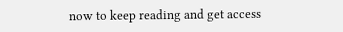now to keep reading and get access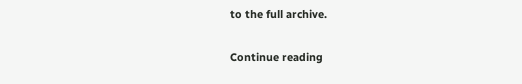to the full archive.

Continue reading